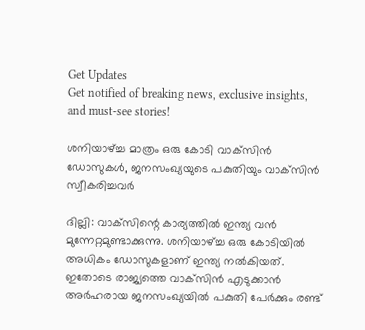Get Updates
Get notified of breaking news, exclusive insights, and must-see stories!

ശനിയാഴ്ച്ച മാത്രം ഒരു കോടി വാക്‌സിന്‍ ഡോസുകള്‍, ജനസംഖ്യയുടെ പകുതിയും വാക്‌സിന്‍ സ്വീകരിച്ചവര്‍

ദില്ലി: വാക്‌സിന്റെ കാര്യത്തില്‍ ഇന്ത്യ വന്‍ മുന്നേറ്റമുണ്ടാക്കുന്നു. ശനിയാഴ്ച്ച ഒരു കോടിയില്‍ അധികം ഡോസുകളാണ് ഇന്ത്യ നല്‍കിയത്. ഇതോടെ രാജ്യത്തെ വാക്‌സിന്‍ എടുക്കാന്‍ അര്‍ഹരായ ജനസംഖ്യയില്‍ പകുതി പേര്‍ക്കും രണ്ട്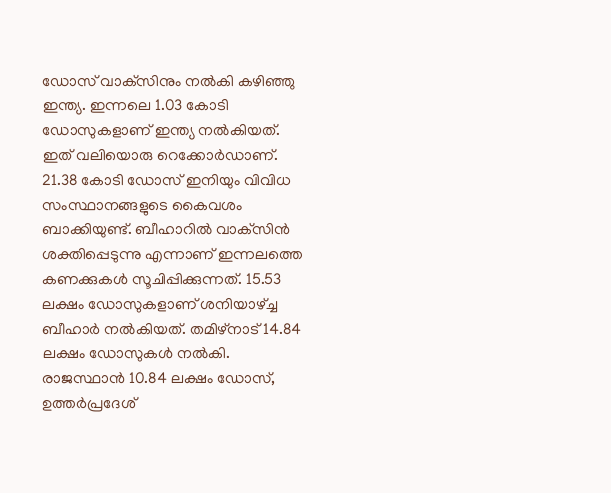ഡോസ് വാക്‌സിനും നല്‍കി കഴിഞ്ഞു ഇന്ത്യ. ഇന്നലെ 1.03 കോടി ഡോസുകളാണ് ഇന്ത്യ നല്‍കിയത്. ഇത് വലിയൊരു റെക്കോര്‍ഡാണ്. 21.38 കോടി ഡോസ് ഇനിയും വിവിധ സംസ്ഥാനങ്ങളുടെ കൈവശം ബാക്കിയുണ്ട്. ബീഹാറില്‍ വാക്‌സിന്‍ ശക്തിപ്പെടുന്നു എന്നാണ് ഇന്നലത്തെ കണക്കുകള്‍ സൂചിപ്പിക്കുന്നത്. 15.53 ലക്ഷം ഡോസുകളാണ് ശനിയാഴ്ച്ച ബീഹാര്‍ നല്‍കിയത്. തമിഴ്‌നാട് 14.84 ലക്ഷം ഡോസുകള്‍ നല്‍കി. രാജസ്ഥാന്‍ 10.84 ലക്ഷം ഡോസ്, ഉത്തര്‍പ്രദേശ്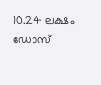10.24 ലക്ഷം ഡോസ്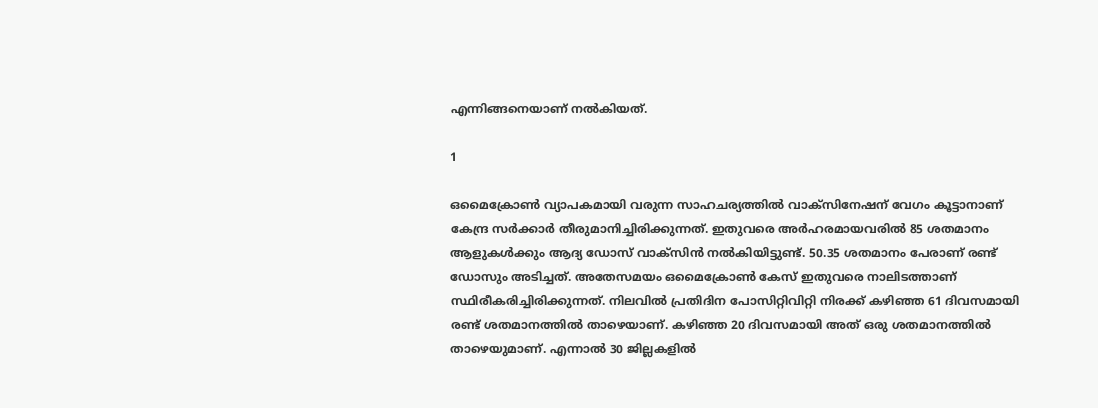എന്നിങ്ങനെയാണ് നല്‍കിയത്.

1

ഒമൈക്രോണ്‍ വ്യാപകമായി വരുന്ന സാഹചര്യത്തില്‍ വാക്‌സിനേഷന് വേഗം കൂട്ടാനാണ് കേന്ദ്ര സര്‍ക്കാര്‍ തീരുമാനിച്ചിരിക്കുന്നത്. ഇതുവരെ അര്‍ഹരമായവരില്‍ 85 ശതമാനം ആളുകള്‍ക്കും ആദ്യ ഡോസ് വാക്‌സിന്‍ നല്‍കിയിട്ടുണ്ട്. 50.35 ശതമാനം പേരാണ് രണ്ട് ഡോസും അടിച്ചത്. അതേസമയം ഒമൈക്രോണ്‍ കേസ് ഇതുവരെ നാലിടത്താണ് സ്ഥിരീകരിച്ചിരിക്കുന്നത്. നിലവില്‍ പ്രതിദിന പോസിറ്റിവിറ്റി നിരക്ക് കഴിഞ്ഞ 61 ദിവസമായി രണ്ട് ശതമാനത്തില്‍ താഴെയാണ്. കഴിഞ്ഞ 20 ദിവസമായി അത് ഒരു ശതമാനത്തില്‍ താഴെയുമാണ്. എന്നാല്‍ 30 ജില്ലകളില്‍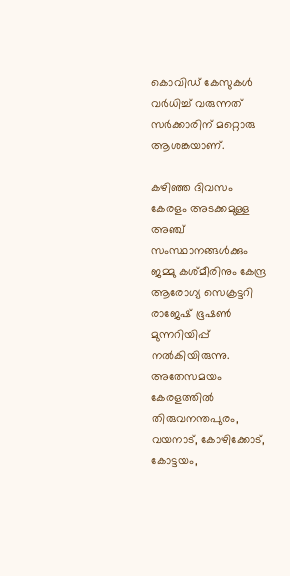കൊവിഡ് കേസുകള്‍ വര്‍ധിച്ച് വരുന്നത് സര്‍ക്കാരിന് മറ്റൊരു ആശങ്കയാണ്.

കഴിഞ്ഞ ദിവസം കേരളം അടക്കമുള്ള അഞ്ച് സംസ്ഥാനങ്ങള്‍ക്കും ജമ്മു കശ്മീരിനും കേന്ദ്ര ആരോഗ്യ സെക്രട്ടറി രാജേഷ് ഭൂഷണ്‍ മുന്നറിയിപ്പ് നല്‍കിയിരുന്നു. അതേസമയം കേരളത്തില്‍ തിരുവനന്തപുരം, വയനാട്, കോഴിക്കോട്, കോട്ടയം,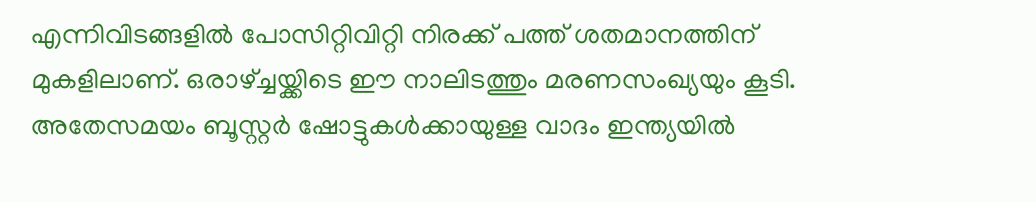എന്നിവിടങ്ങളില്‍ പോസിറ്റിവിറ്റി നിരക്ക് പത്ത് ശതമാനത്തിന് മുകളിലാണ്. ഒരാഴ്ച്ചയ്ക്കിടെ ഈ നാലിടത്തും മരണസംഖ്യയും കൂടി. അതേസമയം ബൂസ്റ്റര്‍ ഷോട്ടുകള്‍ക്കായുള്ള വാദം ഇന്ത്യയില്‍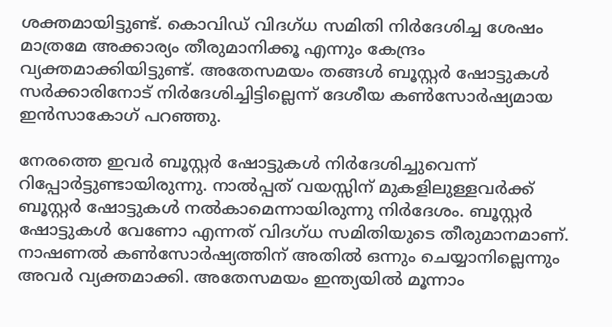ശക്തമായിട്ടുണ്ട്. കൊവിഡ് വിദഗ്ധ സമിതി നിര്‍ദേശിച്ച ശേഷം മാത്രമേ അക്കാര്യം തീരുമാനിക്കൂ എന്നും കേന്ദ്രം വ്യക്തമാക്കിയിട്ടുണ്ട്. അതേസമയം തങ്ങള്‍ ബൂസ്റ്റര്‍ ഷോട്ടുകള്‍ സര്‍ക്കാരിനോട് നിര്‍ദേശിച്ചിട്ടില്ലെന്ന് ദേശീയ കണ്‍സോര്‍ഷ്യമായ ഇന്‍സാകോഗ് പറഞ്ഞു.

നേരത്തെ ഇവര്‍ ബൂസ്റ്റര്‍ ഷോട്ടുകള്‍ നിര്‍ദേശിച്ചുവെന്ന് റിപ്പോര്‍ട്ടുണ്ടായിരുന്നു. നാല്‍പ്പത് വയസ്സിന് മുകളിലുള്ളവര്‍ക്ക് ബൂസ്റ്റര്‍ ഷോട്ടുകള്‍ നല്‍കാമെന്നായിരുന്നു നിര്‍ദേശം. ബൂസ്റ്റര്‍ ഷോട്ടുകള്‍ വേണോ എന്നത് വിദഗ്ധ സമിതിയുടെ തീരുമാനമാണ്. നാഷണല്‍ കണ്‍സോര്‍ഷ്യത്തിന് അതില്‍ ഒന്നും ചെയ്യാനില്ലെന്നും അവര്‍ വ്യക്തമാക്കി. അതേസമയം ഇന്ത്യയില്‍ മൂന്നാം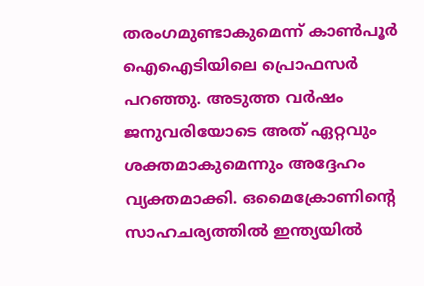തരംഗമുണ്ടാകുമെന്ന് കാണ്‍പൂര്‍ ഐഐടിയിലെ പ്രൊഫസര്‍ പറഞ്ഞു. അടുത്ത വര്‍ഷം ജനുവരിയോടെ അത് ഏറ്റവും ശക്തമാകുമെന്നും അദ്ദേഹം വ്യക്തമാക്കി. ഒമൈക്രോണിന്റെ സാഹചര്യത്തില്‍ ഇന്ത്യയില്‍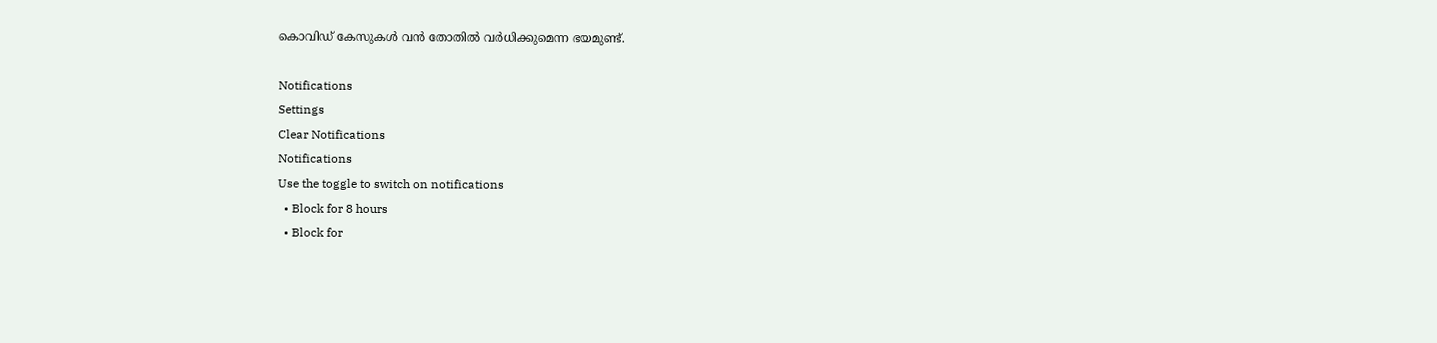കൊവിഡ് കേസുകള്‍ വന്‍ തോതില്‍ വര്‍ധിക്കുമെന്ന ഭയമുണ്ട്.

Notifications
Settings
Clear Notifications
Notifications
Use the toggle to switch on notifications
  • Block for 8 hours
  • Block for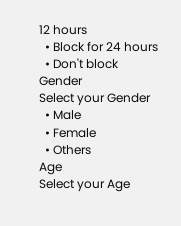12 hours
  • Block for 24 hours
  • Don't block
Gender
Select your Gender
  • Male
  • Female
  • Others
Age
Select your Age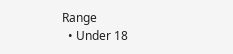Range
  • Under 18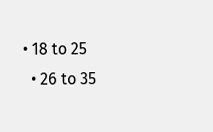• 18 to 25
  • 26 to 35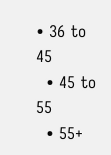• 36 to 45
  • 45 to 55
  • 55+